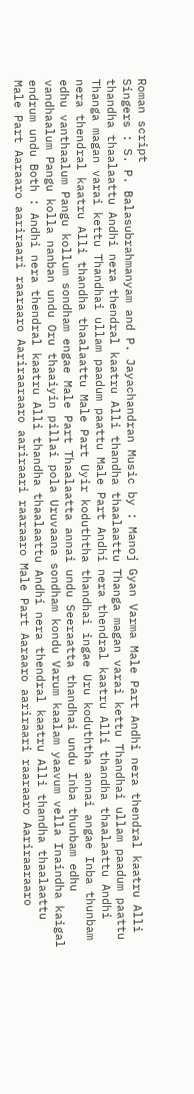Roman script
Singers : S. P. Balasubrahmanyam and P. Jayachandran Music by : Manoj Gyan Varma Male Part Andhi nera thendral kaatru Alli thandha thaalaattu Andhi nera thendral kaatru Alli thandha thaalaattu Thanga magan varai kettu Thandhai ullam paadum paattu Thanga magan varai kettu Thandhai ullam paadum paattu Male Part Andhi nera thendral kaatru Alli thandha thaalaattu Andhi nera thendral kaatru Alli thandha thaalaattu Male Part Uyir koduththa thandhai ingae Uru koduththa annai angae Inba thunbam edhu vanthaalum Pangu kollum sondham engae Male Part Thaalaatta annai undu Seeraatta thandhai undu Inba thunbam edhu vandhaalum Pangu kolla nanban undu Oru thaaiyin pillai pola Uruvaana sondham kondu Varum kaalam yaavum vella Inaindha kaigal endrum undu Both : Andhi nera thendral kaatru Alli thandha thaalaattu Andhi nera thendral kaatru Alli thandha thaalaattu Male Part Aaraaro aariraari raaraaro Aariraaraaro aariraari raaraaro Male Part Aaraaro aariraari raaraaro Aariraaraaro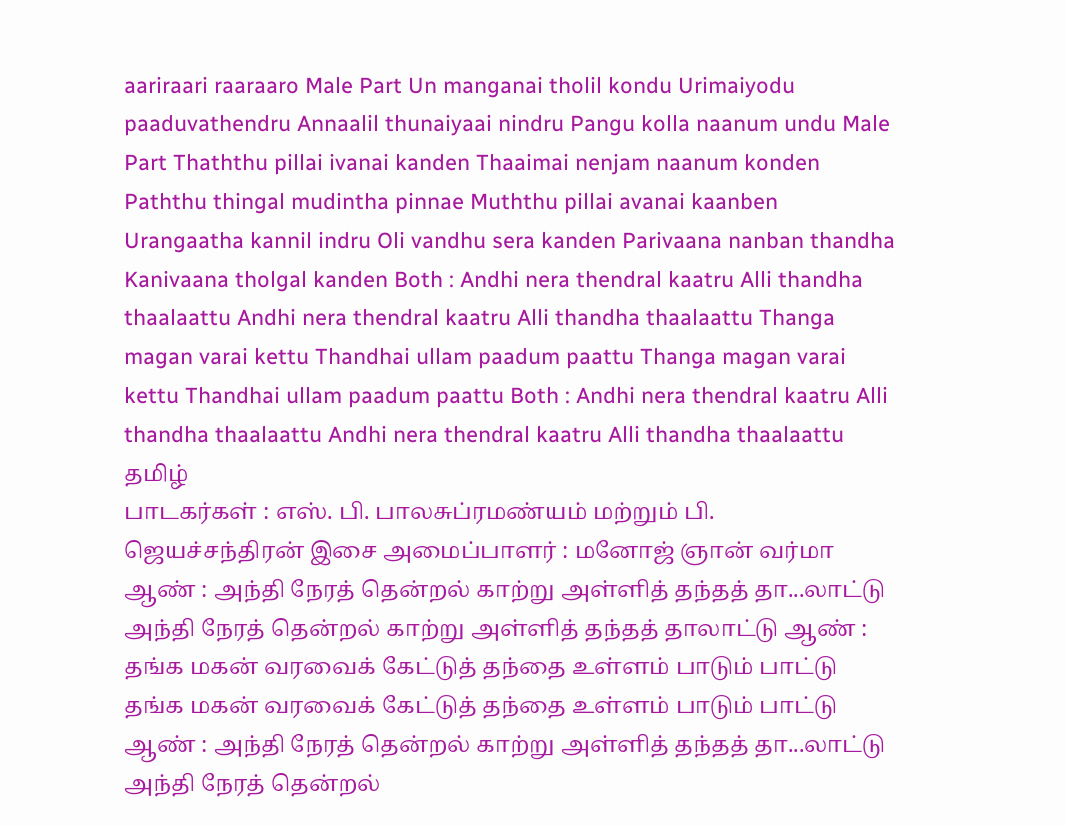aariraari raaraaro Male Part Un manganai tholil kondu Urimaiyodu paaduvathendru Annaalil thunaiyaai nindru Pangu kolla naanum undu Male Part Thaththu pillai ivanai kanden Thaaimai nenjam naanum konden Paththu thingal mudintha pinnae Muththu pillai avanai kaanben Urangaatha kannil indru Oli vandhu sera kanden Parivaana nanban thandha Kanivaana tholgal kanden Both : Andhi nera thendral kaatru Alli thandha thaalaattu Andhi nera thendral kaatru Alli thandha thaalaattu Thanga magan varai kettu Thandhai ullam paadum paattu Thanga magan varai kettu Thandhai ullam paadum paattu Both : Andhi nera thendral kaatru Alli thandha thaalaattu Andhi nera thendral kaatru Alli thandha thaalaattu
தமிழ்
பாடகர்கள் : எஸ். பி. பாலசுப்ரமண்யம் மற்றும் பி. ஜெயச்சந்திரன் இசை அமைப்பாளர் : மனோஜ் ஞான் வர்மா ஆண் : அந்தி நேரத் தென்றல் காற்று அள்ளித் தந்தத் தா...லாட்டு அந்தி நேரத் தென்றல் காற்று அள்ளித் தந்தத் தாலாட்டு ஆண் : தங்க மகன் வரவைக் கேட்டுத் தந்தை உள்ளம் பாடும் பாட்டு தங்க மகன் வரவைக் கேட்டுத் தந்தை உள்ளம் பாடும் பாட்டு ஆண் : அந்தி நேரத் தென்றல் காற்று அள்ளித் தந்தத் தா...லாட்டு அந்தி நேரத் தென்றல்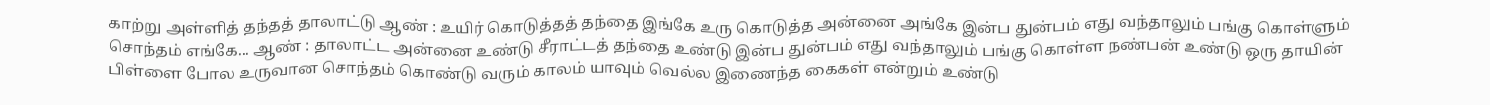காற்று அள்ளித் தந்தத் தாலாட்டு ஆண் : உயிர் கொடுத்தத் தந்தை இங்கே உரு கொடுத்த அன்னை அங்கே இன்ப துன்பம் எது வந்தாலும் பங்கு கொள்ளும் சொந்தம் எங்கே... ஆண் : தாலாட்ட அன்னை உண்டு சீராட்டத் தந்தை உண்டு இன்ப துன்பம் எது வந்தாலும் பங்கு கொள்ள நண்பன் உண்டு ஒரு தாயின் பிள்ளை போல உருவான சொந்தம் கொண்டு வரும் காலம் யாவும் வெல்ல இணைந்த கைகள் என்றும் உண்டு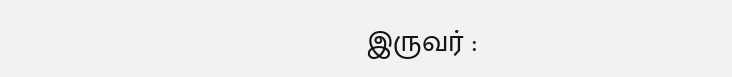இருவர் :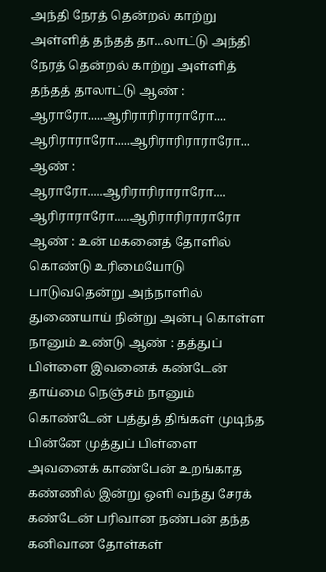அந்தி நேரத் தென்றல் காற்று அள்ளித் தந்தத் தா...லாட்டு அந்தி நேரத் தென்றல் காற்று அள்ளித் தந்தத் தாலாட்டு ஆண் : ஆராரோ.....ஆரிராரிராராரோ.... ஆரிராராரோ.....ஆரிராரிராராரோ... ஆண் : ஆராரோ.....ஆரிராரிராராரோ.... ஆரிராராரோ.....ஆரிராரிராராரோ ஆண் : உன் மகனைத் தோளில் கொண்டு உரிமையோடு பாடுவதென்று அந்நாளில் துணையாய் நின்று அன்பு கொள்ள நானும் உண்டு ஆண் : தத்துப் பிள்ளை இவனைக் கண்டேன் தாய்மை நெஞ்சம் நானும் கொண்டேன் பத்துத் திங்கள் முடிந்த பின்னே முத்துப் பிள்ளை அவனைக் காண்பேன் உறங்காத கண்ணில் இன்று ஒளி வந்து சேரக் கண்டேன் பரிவான நண்பன் தந்த கனிவான தோள்கள்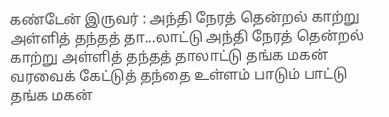கண்டேன் இருவர் : அந்தி நேரத் தென்றல் காற்று அள்ளித் தந்தத் தா...லாட்டு அந்தி நேரத் தென்றல் காற்று அள்ளித் தந்தத் தாலாட்டு தங்க மகன் வரவைக் கேட்டுத் தந்தை உள்ளம் பாடும் பாட்டு தங்க மகன்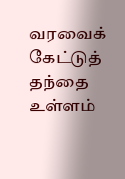வரவைக் கேட்டுத் தந்தை உள்ளம்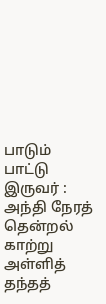பாடும் பாட்டு இருவர் : அந்தி நேரத் தென்றல் காற்று அள்ளித் தந்தத்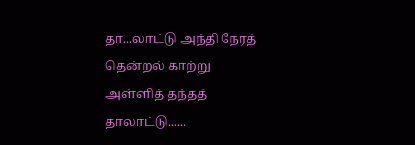தா...லாட்டு அந்தி நேரத் தென்றல் காற்று அள்ளித் தந்தத் தாலாட்டு......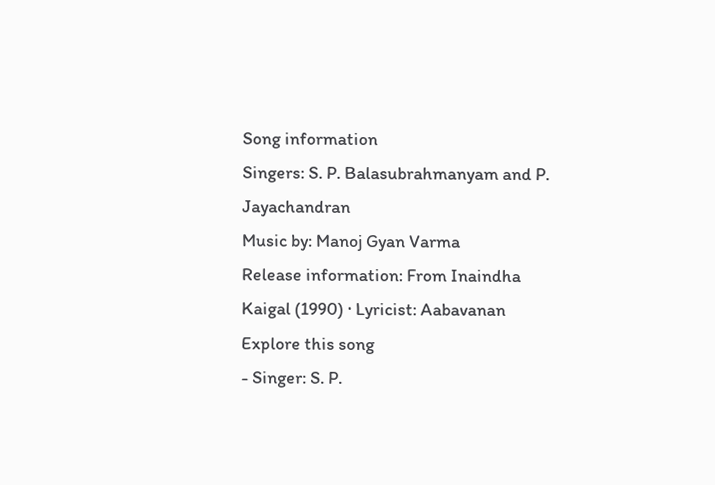Song information
Singers: S. P. Balasubrahmanyam and P. Jayachandran
Music by: Manoj Gyan Varma
Release information: From Inaindha Kaigal (1990) · Lyricist: Aabavanan
Explore this song
- Singer: S. P.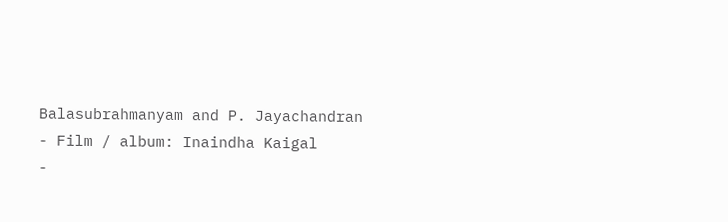Balasubrahmanyam and P. Jayachandran
- Film / album: Inaindha Kaigal
-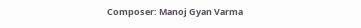Composer: Manoj Gyan Varma